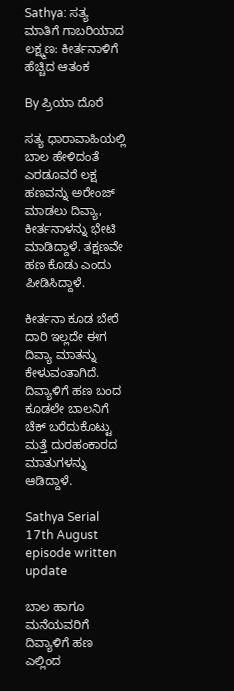Sathya: ಸತ್ಯ ಮಾತಿಗೆ ಗಾಬರಿಯಾದ ಲಕ್ಷ್ಮಣ: ಕೀರ್ತನಾಳಿಗೆ ಹೆಚ್ಚಿದ ಆತಂಕ

By ಪ್ರಿಯಾ ದೊರೆ

ಸತ್ಯ ಧಾರಾವಾಹಿಯಲ್ಲಿ ಬಾಲ ಹೇಳಿದಂತೆ ಎರಡೂವರೆ ಲಕ್ಷ ಹಣವನ್ನು ಅರೇಂಜ್‌ ಮಾಡಲು ದಿವ್ಯಾ, ಕೀರ್ತನಾಳನ್ನು ಭೇಟಿ ಮಾಡಿದ್ದಾಳೆ. ತಕ್ಷಣವೇ ಹಣ ಕೊಡು ಎಂದು ಪೀಡಿಸಿದ್ದಾಳೆ.

ಕೀರ್ತನಾ ಕೂಡ ಬೇರೆ ದಾರಿ ಇಲ್ಲದೇ ಈಗ ದಿವ್ಯಾ ಮಾತನ್ನು ಕೇಳುವಂತಾಗಿದೆ. ದಿವ್ಯಾಳಿಗೆ ಹಣ ಬಂದ ಕೂಡಲೇ ಬಾಲನಿಗೆ ಚೆಕ್‌ ಬರೆದುಕೊಟ್ಟು ಮತ್ತೆ ದುರಹಂಕಾರದ ಮಾತುಗಳನ್ನು ಆಡಿದ್ದಾಳೆ.

Sathya Serial 17th August episode written update

ಬಾಲ ಹಾಗೂ ಮನೆಯವರಿಗೆ ದಿವ್ಯಾಳಿಗೆ ಹಣ ಎಲ್ಲಿಂದ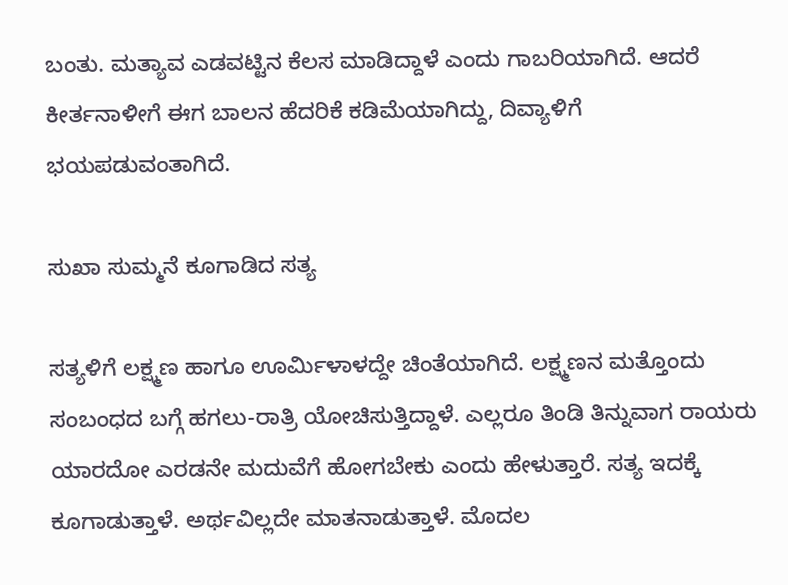ಬಂತು. ಮತ್ಯಾವ ಎಡವಟ್ಟಿನ ಕೆಲಸ ಮಾಡಿದ್ದಾಳೆ ಎಂದು ಗಾಬರಿಯಾಗಿದೆ. ಆದರೆ ಕೀರ್ತನಾಳೀಗೆ ಈಗ ಬಾಲನ ಹೆದರಿಕೆ ಕಡಿಮೆಯಾಗಿದ್ದು, ದಿವ್ಯಾಳಿಗೆ ಭಯಪಡುವಂತಾಗಿದೆ.

ಸುಖಾ ಸುಮ್ಮನೆ ಕೂಗಾಡಿದ ಸತ್ಯ

ಸತ್ಯಳಿಗೆ ಲಕ್ಷ್ಮಣ ಹಾಗೂ ಊರ್ಮಿಳಾಳದ್ದೇ ಚಿಂತೆಯಾಗಿದೆ. ಲಕ್ಷ್ಮಣನ ಮತ್ತೊಂದು ಸಂಬಂಧದ ಬಗ್ಗೆ ಹಗಲು-ರಾತ್ರಿ ಯೋಚಿಸುತ್ತಿದ್ದಾಳೆ. ಎಲ್ಲರೂ ತಿಂಡಿ ತಿನ್ನುವಾಗ ರಾಯರು ಯಾರದೋ ಎರಡನೇ ಮದುವೆಗೆ ಹೋಗಬೇಕು ಎಂದು ಹೇಳುತ್ತಾರೆ. ಸತ್ಯ ಇದಕ್ಕೆ ಕೂಗಾಡುತ್ತಾಳೆ. ಅರ್ಥವಿಲ್ಲದೇ ಮಾತನಾಡುತ್ತಾಳೆ. ಮೊದಲ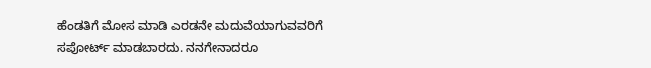ಹೆಂಡತಿಗೆ ಮೋಸ ಮಾಡಿ ಎರಡನೇ ಮದುವೆಯಾಗುವವರಿಗೆ ಸಪೋರ್ಟ್‌ ಮಾಡಬಾರದು. ನನಗೇನಾದರೂ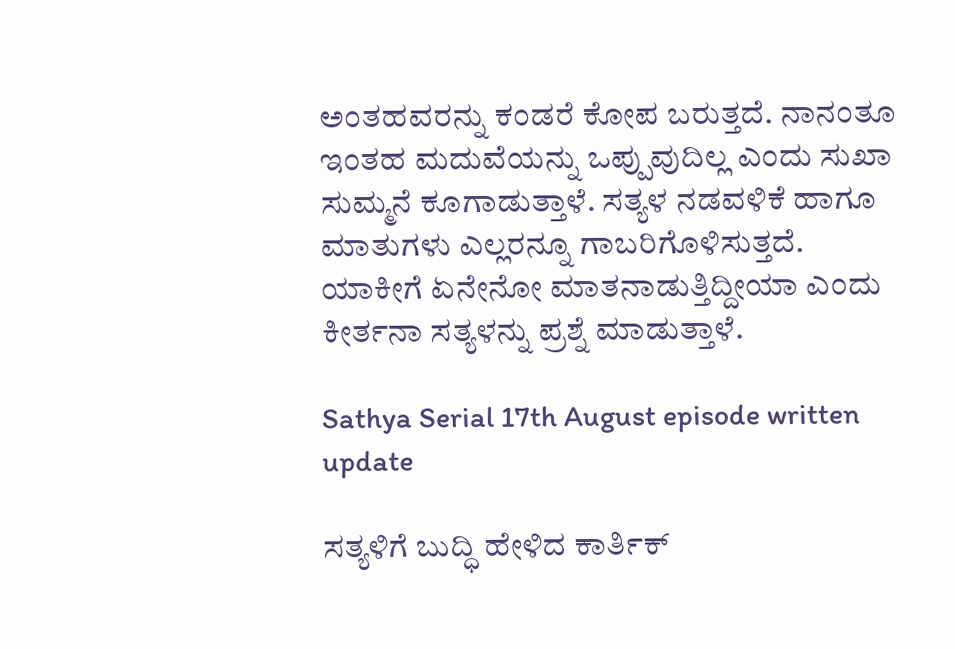ಅಂತಹವರನ್ನು ಕಂಡರೆ ಕೋಪ ಬರುತ್ತದೆ. ನಾನಂತೂ ಇಂತಹ ಮದುವೆಯನ್ನು ಒಪ್ಪುವುದಿಲ್ಲ ಎಂದು ಸುಖಾ ಸುಮ್ಮನೆ ಕೂಗಾಡುತ್ತಾಳೆ. ಸತ್ಯಳ ನಡವಳಿಕೆ ಹಾಗೂ ಮಾತುಗಳು ಎಲ್ಲರನ್ನೂ ಗಾಬರಿಗೊಳಿಸುತ್ತದೆ. ಯಾಕೀಗೆ ಏನೇನೋ ಮಾತನಾಡುತ್ತಿದ್ದೀಯಾ ಎಂದು ಕೀರ್ತನಾ ಸತ್ಯಳನ್ನು ಪ್ರಶ್ನೆ ಮಾಡುತ್ತಾಳೆ.

Sathya Serial 17th August episode written update

ಸತ್ಯಳಿಗೆ ಬುದ್ಧಿ ಹೇಳಿದ ಕಾರ್ತಿಕ್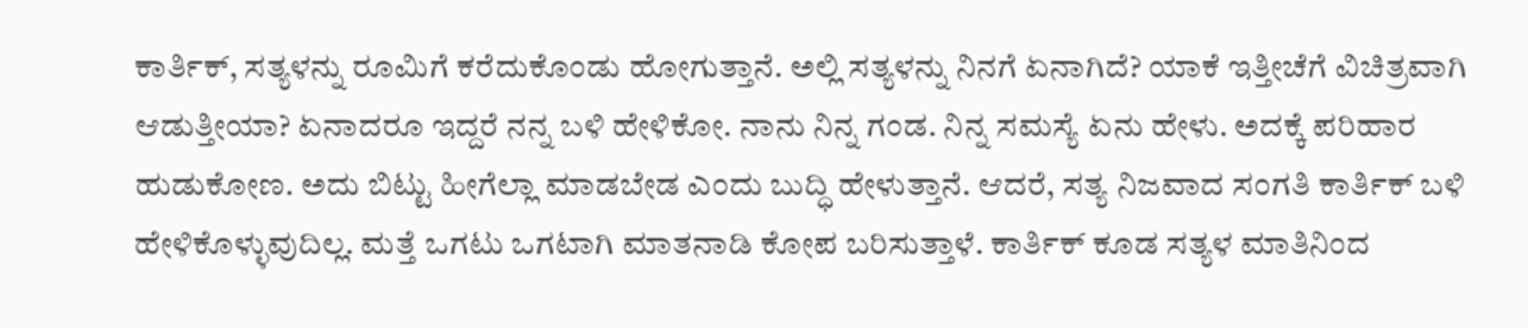ಕಾರ್ತಿಕ್‌, ಸತ್ಯಳನ್ನು ರೂಮಿಗೆ ಕರೆದುಕೊಂಡು ಹೋಗುತ್ತಾನೆ. ಅಲ್ಲಿ ಸತ್ಯಳನ್ನು ನಿನಗೆ ಏನಾಗಿದೆ? ಯಾಕೆ ಇತ್ತೀಚೆಗೆ ವಿಚಿತ್ರವಾಗಿ ಆಡುತ್ತೀಯಾ? ಏನಾದರೂ ಇದ್ದರೆ ನನ್ನ ಬಳಿ ಹೇಳಿಕೋ. ನಾನು ನಿನ್ನ ಗಂಡ. ನಿನ್ನ ಸಮಸ್ಯೆ ಏನು ಹೇಳು. ಅದಕ್ಕೆ ಪರಿಹಾರ ಹುಡುಕೋಣ. ಅದು ಬಿಟ್ಟು ಹೀಗೆಲ್ಲಾ ಮಾಡಬೇಡ ಎಂದು ಬುದ್ಧಿ ಹೇಳುತ್ತಾನೆ. ಆದರೆ, ಸತ್ಯ ನಿಜವಾದ ಸಂಗತಿ ಕಾರ್ತಿಕ್‌ ಬಳಿ ಹೇಳಿಕೊಳ್ಳುವುದಿಲ್ಲ. ಮತ್ತೆ ಒಗಟು ಒಗಟಾಗಿ ಮಾತನಾಡಿ ಕೋಪ ಬರಿಸುತ್ತಾಳೆ. ಕಾರ್ತಿಕ್‌ ಕೂಡ ಸತ್ಯಳ ಮಾತಿನಿಂದ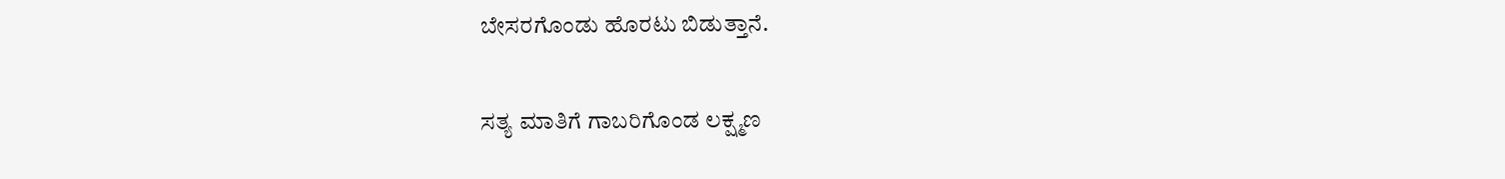ಬೇಸರಗೊಂಡು ಹೊರಟು ಬಿಡುತ್ತಾನೆ.

ಸತ್ಯ ಮಾತಿಗೆ ಗಾಬರಿಗೊಂಡ ಲಕ್ಷ್ಮಣ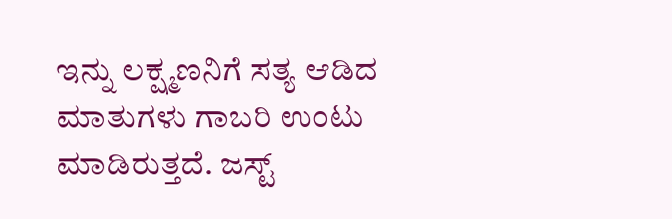ಇನ್ನು ಲಕ್ಷ್ಮಣನಿಗೆ ಸತ್ಯ ಆಡಿದ ಮಾತುಗಳು ಗಾಬರಿ ಉಂಟು ಮಾಡಿರುತ್ತದೆ. ಜಸ್ಟ್‌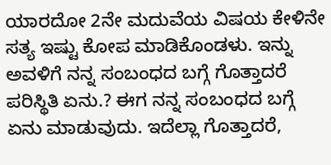ಯಾರದೋ 2ನೇ ಮದುವೆಯ ವಿಷಯ ಕೇಳಿನೇ ಸತ್ಯ ಇಷ್ಟು ಕೋಪ ಮಾಡಿಕೊಂಡಳು. ಇನ್ನು ಅವಳಿಗೆ ನನ್ನ ಸಂಬಂಧದ ಬಗ್ಗೆ ಗೊತ್ತಾದರೆ ಪರಿಸ್ಥಿತಿ ಏನು.? ಈಗ ನನ್ನ ಸಂಬಂಧದ ಬಗ್ಗೆ ಏನು ಮಾಡುವುದು. ಇದೆಲ್ಲಾ ಗೊತ್ತಾದರೆ,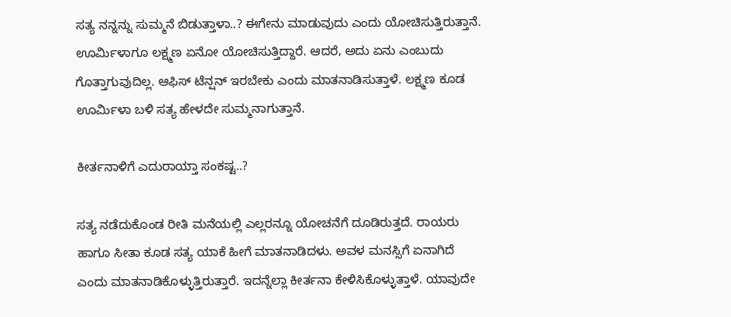ಸತ್ಯ ನನ್ನನ್ನು ಸುಮ್ಮನೆ ಬಿಡುತ್ತಾಳಾ..? ಈಗೇನು ಮಾಡುವುದು ಎಂದು ಯೋಚಿಸುತ್ತಿರುತ್ತಾನೆ. ಊರ್ಮಿಳಾಗೂ ಲಕ್ಷ್ಮಣ ಏನೋ ಯೋಚಿಸುತ್ತಿದ್ದಾರೆ. ಆದರೆ, ಅದು ಏನು ಎಂಬುದು ಗೊತ್ತಾಗುವುದಿಲ್ಲ. ಆಫಿಸ್‌ ಟೆನ್ಷನ್‌ ಇರಬೇಕು ಎಂದು ಮಾತನಾಡಿಸುತ್ತಾಳೆ. ಲಕ್ಷ್ಮಣ ಕೂಡ ಊರ್ಮಿಳಾ ಬಳಿ ಸತ್ಯ ಹೇಳದೇ ಸುಮ್ಮನಾಗುತ್ತಾನೆ.

ಕೀರ್ತನಾಳಿಗೆ ಎದುರಾಯ್ತಾ ಸಂಕಷ್ಟ..?

ಸತ್ಯ ನಡೆದುಕೊಂಡ ರೀತಿ ಮನೆಯಲ್ಲಿ ಎಲ್ಲರನ್ನೂ ಯೋಚನೆಗೆ ದೂಡಿರುತ್ತದೆ. ರಾಯರು ಹಾಗೂ ಸೀತಾ ಕೂಡ ಸತ್ಯ ಯಾಕೆ ಹೀಗೆ ಮಾತನಾಡಿದಳು. ಅವಳ ಮನಸ್ಸಿಗೆ ಏನಾಗಿದೆ ಎಂದು ಮಾತನಾಡಿಕೊಳ್ಳುತ್ತಿರುತ್ತಾರೆ. ಇದನ್ನೆಲ್ಲಾ ಕೀರ್ತನಾ ಕೇಳಿಸಿಕೊಳ್ಳುತ್ತಾಳೆ. ಯಾವುದೇ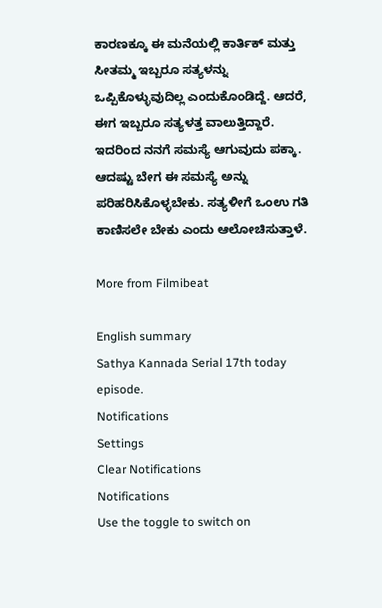ಕಾರಣಕ್ಕೂ ಈ ಮನೆಯಲ್ಲಿ ಕಾರ್ತಿಕ್‌ ಮತ್ತು ಸೀತಮ್ಮ ಇಬ್ಬರೂ ಸತ್ಯಳನ್ನು ಒಪ್ಪಿಕೊಳ್ಳುವುದಿಲ್ಲ ಎಂದುಕೊಂಡಿದ್ದೆ. ಆದರೆ, ಈಗ ಇಬ್ಬರೂ ಸತ್ಯಳತ್ತ ವಾಲುತ್ತಿದ್ದಾರೆ. ಇದರಿಂದ ನನಗೆ ಸಮಸ್ಯೆ ಆಗುವುದು ಪಕ್ಕಾ. ಆದಷ್ಟು ಬೇಗ ಈ ಸಮಸ್ಯೆ ಅನ್ನು ಪರಿಹರಿಸಿಕೊಳ್ಳಬೇಕು. ಸತ್ಯಳೀಗೆ ಒಂಉ ಗತಿ ಕಾಣಿಸಲೇ ಬೇಕು ಎಂದು ಆಲೋಚಿಸುತ್ತಾಳೆ.

More from Filmibeat

English summary
Sathya Kannada Serial 17th today episode.
Notifications
Settings
Clear Notifications
Notifications
Use the toggle to switch on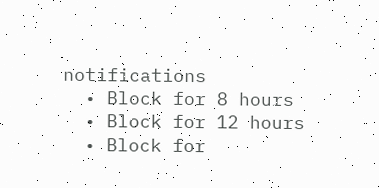notifications
  • Block for 8 hours
  • Block for 12 hours
  • Block for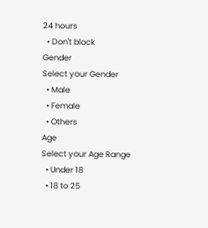24 hours
  • Don't block
Gender
Select your Gender
  • Male
  • Female
  • Others
Age
Select your Age Range
  • Under 18
  • 18 to 25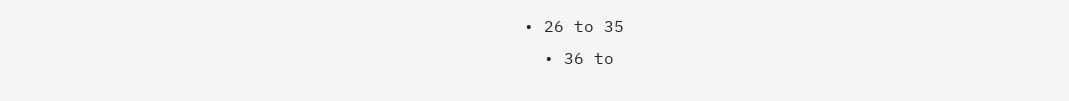• 26 to 35
  • 36 to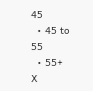45
  • 45 to 55
  • 55+
X